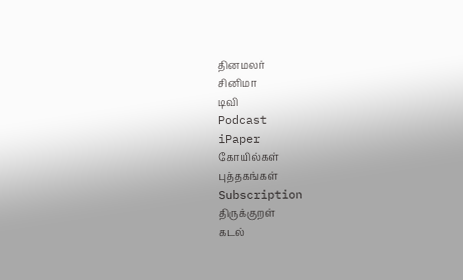தினமலர்
சினிமா
டிவி
Podcast
iPaper
கோயில்கள்
புத்தகங்கள்
Subscription
திருக்குறள்
கடல்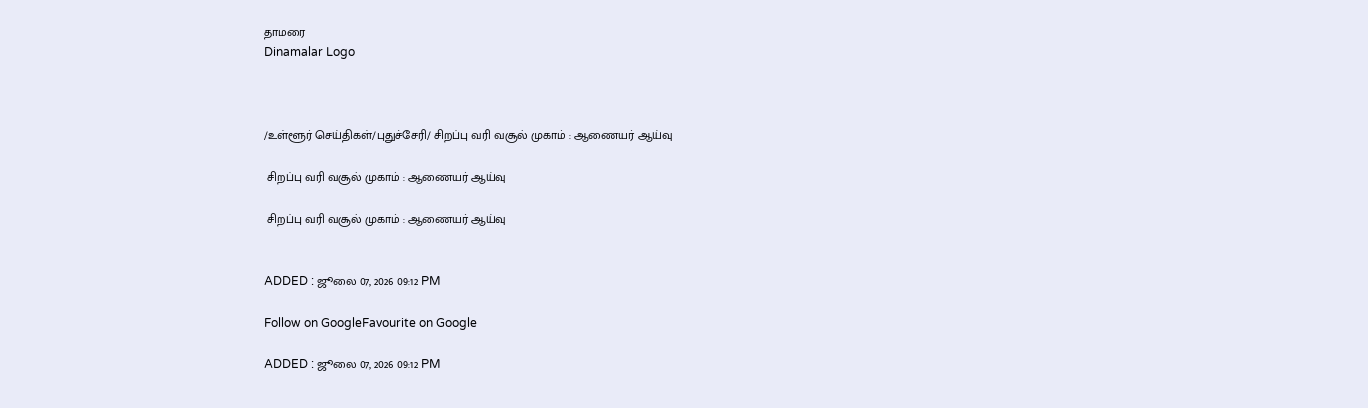தாமரை
Dinamalar Logo



/உள்ளூர் செய்திகள்/புதுச்சேரி/ சிறப்பு வரி வசூல் முகாம் : ஆணையர் ஆய்வு

 சிறப்பு வரி வசூல் முகாம் : ஆணையர் ஆய்வு

 சிறப்பு வரி வசூல் முகாம் : ஆணையர் ஆய்வு


ADDED : ஜூலை 07, 2026 09:12 PM

Follow on GoogleFavourite on Google

ADDED : ஜூலை 07, 2026 09:12 PM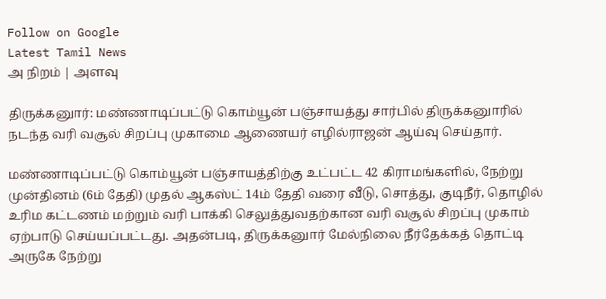Follow on Google
Latest Tamil News
அ நிறம் | அளவு

திருக்கனுார்: மண்ணாடிப்பட்டு கொம்யூன் பஞ்சாயத்து சார்பில் திருக்கனுாரில் நடந்த வரி வசூல் சிறப்பு முகாமை ஆணையர் எழில்ராஜன் ஆய்வு செய்தார்.

மண்ணாடிப்பட்டு கொம்யூன் பஞ்சாயத்திற்கு உட்பட்ட 42 கிராமங்களில், நேற்று முன்தினம் (6ம் தேதி) முதல் ஆகஸ்ட் 14ம் தேதி வரை வீடு, சொத்து, குடிநீர், தொழில் உரிம கட்டணம் மற்றும் வரி பாக்கி செலுத்துவதற்கான வரி வசூல் சிறப்பு முகாம் ஏற்பாடு செய்யப்பட்டது. அதன்படி, திருக்கனுார் மேல்நிலை நீர்தேக்கத் தொட்டி அருகே நேற்று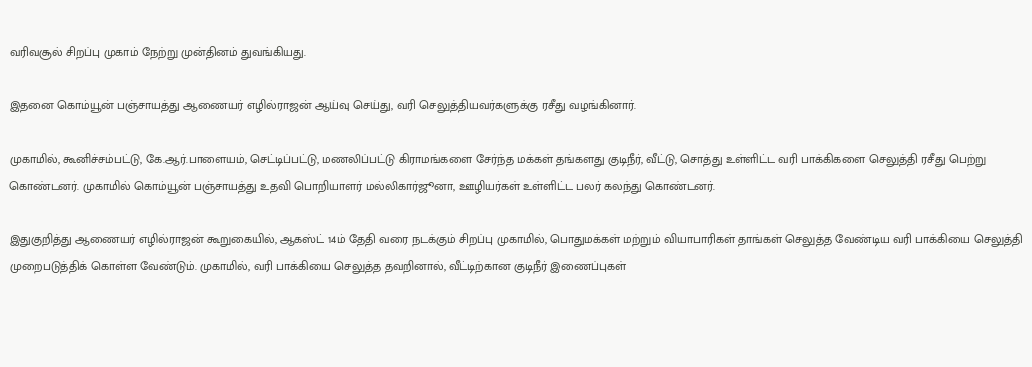வரிவசூல் சிறப்பு முகாம் நேற்று முன்தினம் துவங்கியது.

இதனை கொம்யூன் பஞ்சாயத்து ஆணையர் எழில்ராஜன் ஆய்வு செய்து, வரி செலுத்தியவர்களுக்கு ரசீது வழங்கினார்.

முகாமில், கூனிச்சம்பட்டு, கே.ஆர்.பாளையம், செட்டிப்பட்டு, மணலிப்பட்டு கிராமங்களை சேர்ந்த மக்கள் தங்களது குடிநீர், வீட்டு, சொத்து உள்ளிட்ட வரி பாக்கிகளை செலுத்தி ரசீது பெற்று கொண்டனர். முகாமில் கொம்யூன் பஞ்சாயத்து உதவி பொறியாளர் மல்லிகார்ஜூனா, ஊழியர்கள் உள்ளிட்ட பலர் கலந்து கொண்டனர்.

இதுகுறித்து ஆணையர் எழில்ராஜன் கூறுகையில், ஆகஸ்ட் 14ம் தேதி வரை நடக்கும் சிறப்பு முகாமில், பொதுமக்கள் மற்றும் வியாபாரிகள் தாங்கள் செலுத்த வேண்டிய வரி பாக்கியை செலுத்தி முறைபடுத்திக் கொள்ள வேண்டும். முகாமில், வரி பாக்கியை செலுத்த தவறினால், வீட்டிற்கான குடிநீர் இணைப்புகள்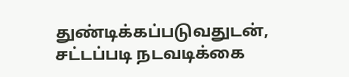துண்டிக்கப்படுவதுடன், சட்டப்படி நடவடிக்கை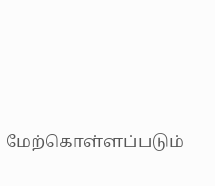மேற்கொள்ளப்படும்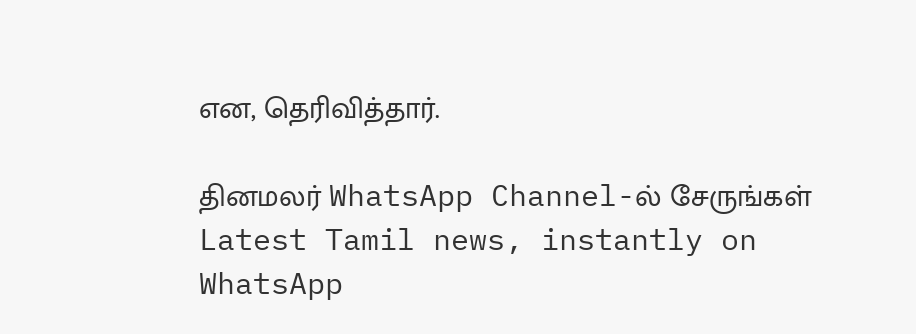என, தெரிவித்தார்.

தினமலர் WhatsApp Channel-ல் சேருங்கள்
Latest Tamil news, instantly on WhatsApp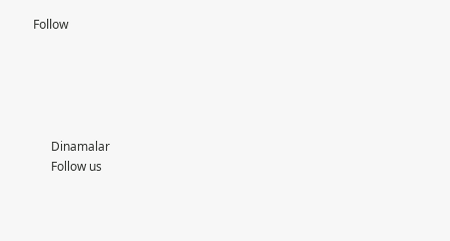Follow





      Dinamalar
      Follow us